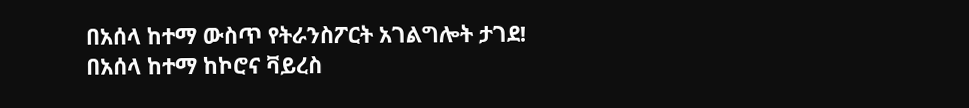በአሰላ ከተማ ውስጥ የትራንስፖርት አገልግሎት ታገደ!
በአሰላ ከተማ ከኮሮና ቫይረስ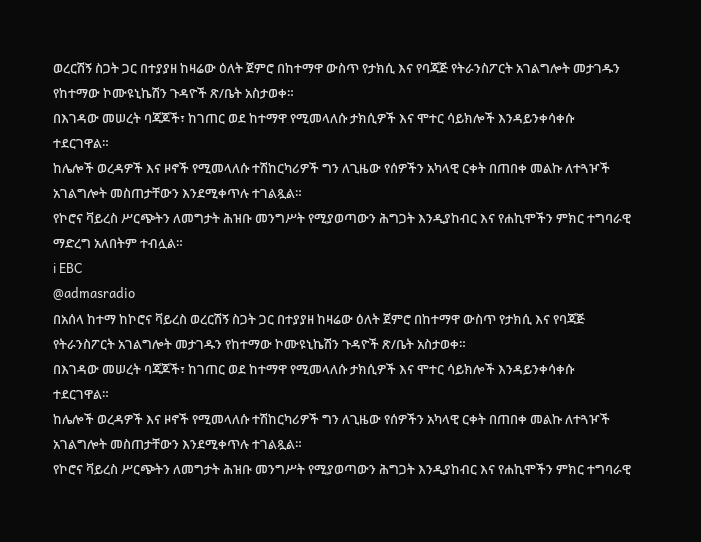ወረርሽኝ ስጋት ጋር በተያያዘ ከዛሬው ዕለት ጀምሮ በከተማዋ ውስጥ የታክሲ እና የባጃጅ የትራንስፖርት አገልግሎት መታገዱን የከተማው ኮሙዩኒኬሽን ጉዳዮች ጽ/ቤት አስታወቀ።
በእገዳው መሠረት ባጃጆች፣ ከገጠር ወደ ከተማዋ የሚመላለሱ ታክሲዎች እና ሞተር ሳይክሎች እንዳይንቀሳቀሱ ተደርገዋል።
ከሌሎች ወረዳዎች እና ዞኖች የሚመላለሱ ተሽከርካሪዎች ግን ለጊዜው የሰዎችን አካላዊ ርቀት በጠበቀ መልኩ ለተጓዦች አገልግሎት መስጠታቸውን እንደሚቀጥሉ ተገልጿል።
የኮሮና ቫይረስ ሥርጭትን ለመግታት ሕዝቡ መንግሥት የሚያወጣውን ሕግጋት እንዲያከብር እና የሐኪሞችን ምክር ተግባራዊ ማድረግ አለበትም ተብሏል።
ℹ EBC
@admasradio
በአሰላ ከተማ ከኮሮና ቫይረስ ወረርሽኝ ስጋት ጋር በተያያዘ ከዛሬው ዕለት ጀምሮ በከተማዋ ውስጥ የታክሲ እና የባጃጅ የትራንስፖርት አገልግሎት መታገዱን የከተማው ኮሙዩኒኬሽን ጉዳዮች ጽ/ቤት አስታወቀ።
በእገዳው መሠረት ባጃጆች፣ ከገጠር ወደ ከተማዋ የሚመላለሱ ታክሲዎች እና ሞተር ሳይክሎች እንዳይንቀሳቀሱ ተደርገዋል።
ከሌሎች ወረዳዎች እና ዞኖች የሚመላለሱ ተሽከርካሪዎች ግን ለጊዜው የሰዎችን አካላዊ ርቀት በጠበቀ መልኩ ለተጓዦች አገልግሎት መስጠታቸውን እንደሚቀጥሉ ተገልጿል።
የኮሮና ቫይረስ ሥርጭትን ለመግታት ሕዝቡ መንግሥት የሚያወጣውን ሕግጋት እንዲያከብር እና የሐኪሞችን ምክር ተግባራዊ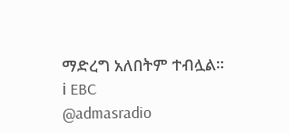ማድረግ አለበትም ተብሏል።
ℹ EBC
@admasradio